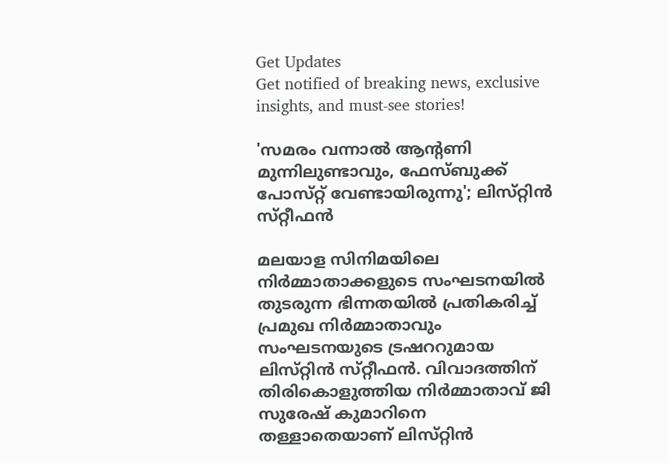Get Updates
Get notified of breaking news, exclusive insights, and must-see stories!

'സമരം വന്നാൽ ആന്റണി മുന്നിലുണ്ടാവും, ഫേസ്‌ബുക്ക് പോസ്‌റ്റ് വേണ്ടായിരുന്നു'; ലിസ്‌റ്റിൻ സ്‌റ്റീഫൻ

മലയാള സിനിമയിലെ നിർമ്മാതാക്കളുടെ സംഘടനയിൽ തുടരുന്ന ഭിന്നതയിൽ പ്രതികരിച്ച് പ്രമുഖ നിർമ്മാതാവും സംഘടനയുടെ ട്രഷററുമായ ലിസ്‌റ്റിൻ സ്‌റ്റീഫൻ. വിവാദത്തിന് തിരികൊളുത്തിയ നിർമ്മാതാവ് ജി സുരേഷ് കുമാറിനെ തള്ളാതെയാണ് ലിസ്‌റ്റിൻ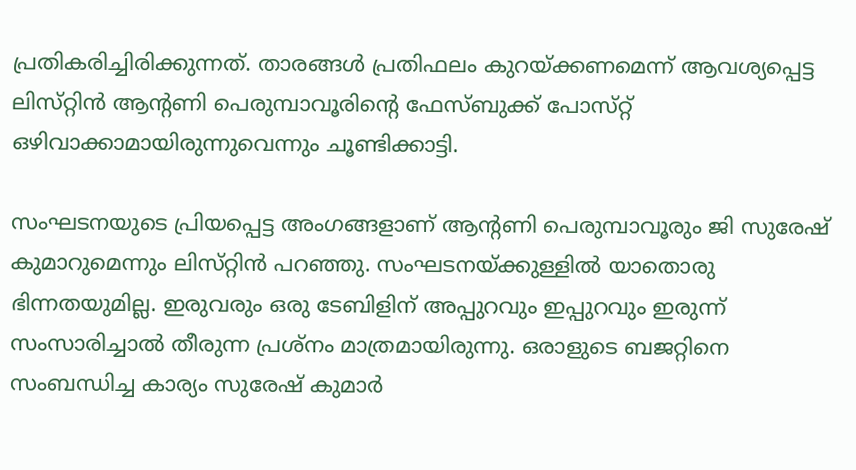പ്രതികരിച്ചിരിക്കുന്നത്. താരങ്ങൾ പ്രതിഫലം കുറയ്ക്കണമെന്ന് ആവശ്യപ്പെട്ട ലിസ്‌റ്റിൻ ആന്റണി പെരുമ്പാവൂരിന്റെ ഫേസ്‌ബുക്ക് പോസ്‌റ്റ് ഒഴിവാക്കാമായിരുന്നുവെന്നും ചൂണ്ടിക്കാട്ടി.

സംഘടനയുടെ പ്രിയപ്പെട്ട അംഗങ്ങളാണ് ആന്റണി പെരുമ്പാവൂരും ജി സുരേഷ് കുമാറുമെന്നും ലിസ്‌റ്റിൻ പറഞ്ഞു. സംഘടനയ്ക്കുള്ളിൽ യാതൊരു ഭിന്നതയുമില്ല. ഇരുവരും ഒരു ടേബിളിന് അപ്പുറവും ഇപ്പുറവും ഇരുന്ന് സംസാരിച്ചാൽ തീരുന്ന പ്രശ്‌നം മാത്രമായിരുന്നു. ഒരാളുടെ ബജറ്റിനെ സംബന്ധിച്ച കാര്യം സുരേഷ് കുമാർ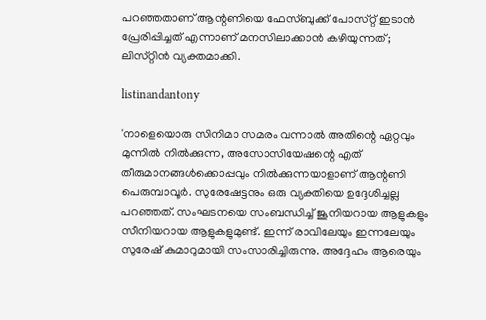പറഞ്ഞതാണ് ആന്റണിയെ ഫേസ്‌ബുക്ക് പോസ്‌റ്റ് ഇടാൻ പ്രേരിപ്പിച്ചത് എന്നാണ് മനസിലാക്കാൻ കഴിയുന്നത്; ലിസ്‌റ്റിൻ വ്യക്തമാക്കി.

listinandantony

'നാളെയൊരു സിനിമാ സമരം വന്നാൽ അതിന്റെ ഏറ്റവും മുന്നിൽ നിൽക്കുന്ന, അസോസിയേഷന്റെ എത് തീരുമാനങ്ങൾക്കൊപ്പവും നിൽക്കുന്നയാളാണ് ആന്റണി പെരുമ്പാവൂർ. സുരേഷേട്ടനും ഒരു വ്യക്തിയെ ഉദ്ദേശിച്ചല്ല പറഞ്ഞത്. സംഘടനയെ സംബന്ധിച്ച് ജൂനിയറായ ആളുകളും സീനിയറായ ആളുകളുമുണ്ട്. ഇന്ന് രാവിലേയും ഇന്നലേയും സുരേഷ് കുമാറുമായി സംസാരിച്ചിരുന്നു. അദ്ദേഹം ആരെയും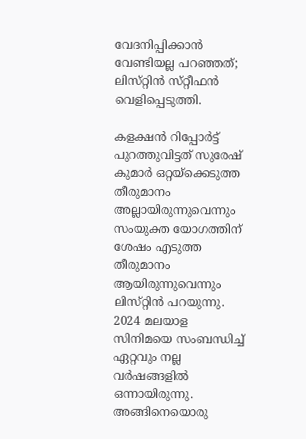വേദനിപ്പിക്കാൻ വേണ്ടിയല്ല പറഞ്ഞത്; ലിസ്‌റ്റിൻ സ്‌റ്റീഫൻ വെളിപ്പെടുത്തി.

കളക്ഷൻ റിപ്പോർട്ട് പുറത്തുവിട്ടത് സുരേഷ് കുമാർ ഒറ്റയ്‌ക്കെടുത്ത തീരുമാനം അല്ലായിരുന്നുവെന്നും സംയുക്ത യോഗത്തിന് ശേഷം എടുത്ത തീരുമാനം ആയിരുന്നുവെന്നും ലിസ്‌റ്റിൻ പറയുന്നു. 2024 മലയാള സിനിമയെ സംബന്ധിച്ച് ഏറ്റവും നല്ല വര്‍ഷങ്ങളില്‍ ഒന്നായിരുന്നു. അങ്ങിനെയൊരു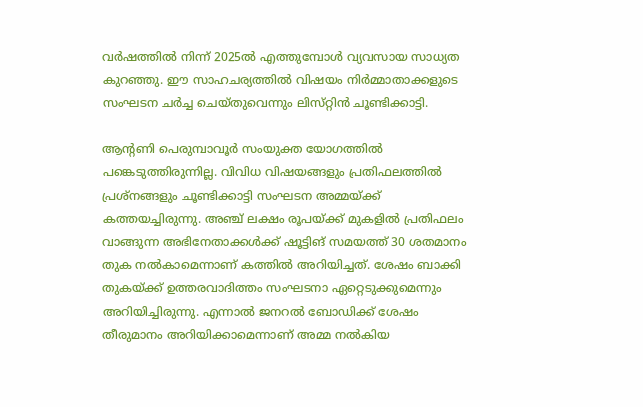വര്‍ഷത്തില്‍ നിന്ന് 2025ല്‍ എത്തുമ്പോള്‍ വ്യവസായ സാധ്യത കുറഞ്ഞു. ഈ സാഹചര്യത്തില്‍ വിഷയം നിര്‍മ്മാതാക്കളുടെ സംഘടന ചര്‍ച്ച ചെയ്‌തുവെന്നും ലിസ്‌റ്റിൻ ചൂണ്ടിക്കാട്ടി.

ആന്റണി പെരുമ്പാവൂർ സംയുക്ത യോഗത്തിൽ പങ്കെടുത്തിരുന്നില്ല. വിവിധ വിഷയങ്ങളും പ്രതിഫലത്തിൽ പ്രശ്‌നങ്ങളും ചൂണ്ടിക്കാട്ടി സംഘടന അമ്മയ്ക്ക് കത്തയച്ചിരുന്നു. അഞ്ച് ലക്ഷം രൂപയ്ക്ക് മുകളില്‍ പ്രതിഫലം വാങ്ങുന്ന അഭിനേതാക്കള്‍ക്ക് ഷൂട്ടിങ് സമയത്ത് 30 ശതമാനം തുക നല്‍കാമെന്നാണ് കത്തില്‍ അറിയിച്ചത്. ശേഷം ബാക്കി തുകയ്ക്ക് ഉത്തരവാദിത്തം സംഘടനാ ഏറ്റെടുക്കുമെന്നും അറിയിച്ചിരുന്നു. എന്നാൽ ജനറൽ ബോഡിക്ക് ശേഷം തീരുമാനം അറിയിക്കാമെന്നാണ് അമ്മ നൽകിയ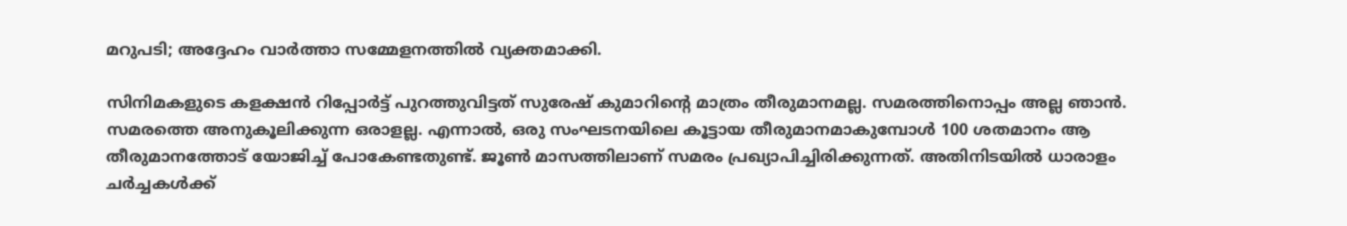മറുപടി; അദ്ദേഹം വാർത്താ സമ്മേളനത്തിൽ വ്യക്തമാക്കി.

സിനിമകളുടെ കളക്ഷൻ റിപ്പോർട്ട്‌ പുറത്തുവിട്ടത് സുരേഷ് കുമാറിന്റെ മാത്രം തീരുമാനമല്ല. സമരത്തിനൊപ്പം അല്ല ഞാൻ. സമരത്തെ അനുകൂലിക്കുന്ന ഒരാളല്ല. എന്നാൽ, ഒരു സംഘടനയിലെ കൂട്ടായ തീരുമാനമാകുമ്പോള്‍ 100 ശതമാനം ആ തീരുമാനത്തോട് യോജിച്ച് പോകേണ്ടതുണ്ട്. ജൂണ്‍ മാസത്തിലാണ് സമരം പ്രഖ്യാപിച്ചിരിക്കുന്നത്. അതിനിടയിൽ ധാരാളം ചർച്ചകൾക്ക്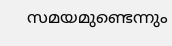സമയമുണ്ടെന്നും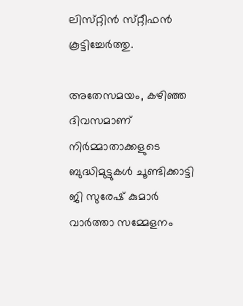ലിസ്‌റ്റിൻ സ്‌റ്റീഫൻ കൂട്ടിച്ചേർത്തു.

അതേസമയം, കഴിഞ്ഞ ദിവസമാണ് നിർമ്മാതാക്കളുടെ ബുദ്ധിമുട്ടുകൾ ചൂണ്ടിക്കാട്ടി ജി സുരേഷ് കുമാർ വാർത്താ സമ്മേളനം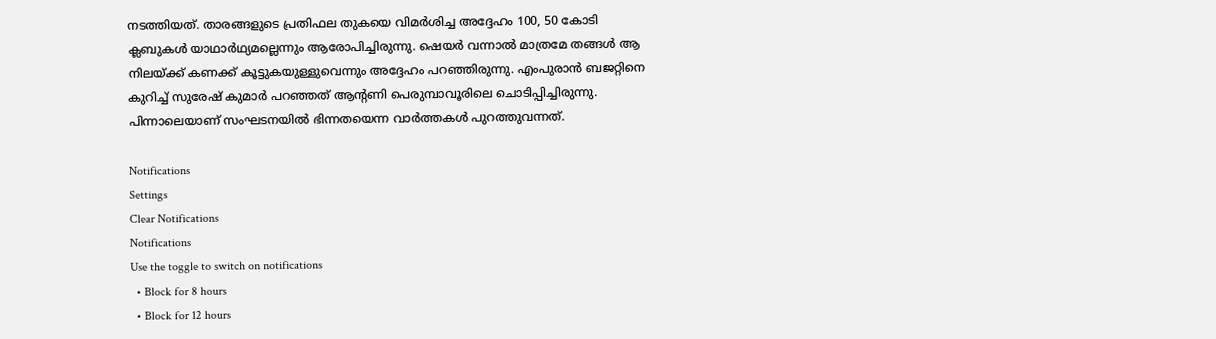നടത്തിയത്. താരങ്ങളുടെ പ്രതിഫല തുകയെ വിമർശിച്ച അദ്ദേഹം 100, 50 കോടി ക്ലബുകൾ യാഥാർഥ്യമല്ലെന്നും ആരോപിച്ചിരുന്നു. ഷെയർ വന്നാൽ മാത്രമേ തങ്ങൾ ആ നിലയ്ക്ക് കണക്ക് കൂട്ടുകയുള്ളുവെന്നും അദ്ദേഹം പറഞ്ഞിരുന്നു. എംപുരാൻ ബജറ്റിനെ കുറിച്ച് സുരേഷ് കുമാർ പറഞ്ഞത് ആന്റണി പെരുമ്പാവൂരിലെ ചൊടിപ്പിച്ചിരുന്നു. പിന്നാലെയാണ് സംഘടനയിൽ ഭിന്നതയെന്ന വാർത്തകൾ പുറത്തുവന്നത്.

Notifications
Settings
Clear Notifications
Notifications
Use the toggle to switch on notifications
  • Block for 8 hours
  • Block for 12 hours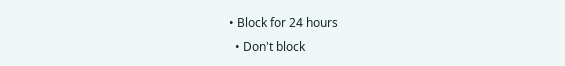• Block for 24 hours
  • Don't block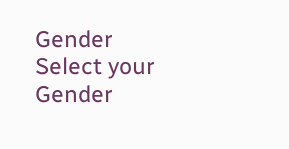Gender
Select your Gender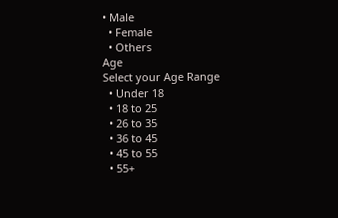• Male
  • Female
  • Others
Age
Select your Age Range
  • Under 18
  • 18 to 25
  • 26 to 35
  • 36 to 45
  • 45 to 55
  • 55+